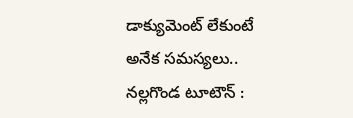డాక్యుమెంట్ లేకుంటే అనేక సమస్యలు..
నల్లగొండ టూటౌన్ :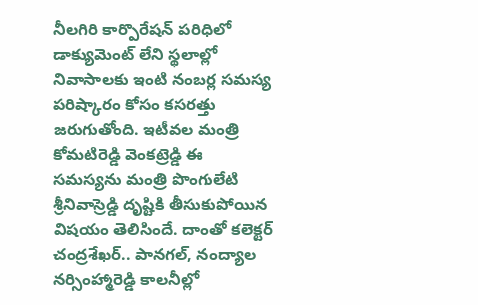నీలగిరి కార్పొరేషన్ పరిధిలో డాక్యుమెంట్ లేని స్థలాల్లో నివాసాలకు ఇంటి నంబర్ల సమస్య పరిష్కారం కోసం కసరత్తు జరుగుతోంది. ఇటీవల మంత్రి కోమటిరెడ్డి వెంకట్రెడ్డి ఈ సమస్యను మంత్రి పొంగులేటి శ్రీనివాస్రెడ్డి దృష్టికి తీసుకుపోయిన విషయం తెలిసిందే. దాంతో కలెక్టర్ చంద్రశేఖర్.. పానగల్, నంద్యాల నర్సింహ్మారెడ్డి కాలనీల్లో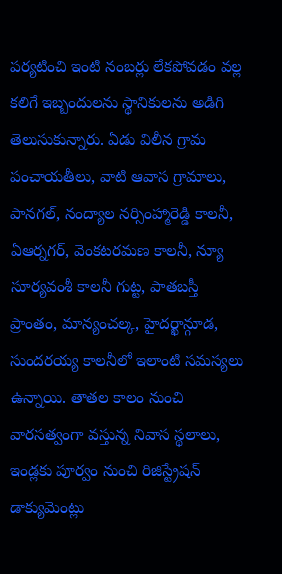పర్యటించి ఇంటి నంబర్లు లేకపోవడం వల్ల కలిగే ఇబ్బందులను స్థానికులను అడిగి తెలుసుకున్నారు. ఏడు విలీన గ్రామ పంచాయతీలు, వాటి ఆవాస గ్రామాలు, పానగల్, నంద్యాల నర్సింహ్మారెడ్డి కాలనీ, ఏఆర్నగర్, వెంకటరమణ కాలనీ, న్యూ సూర్యవంశీ కాలనీ గుట్ట, పాతబస్తీ ప్రాంతం, మాన్యంచల్క, హైదర్ఖాన్గూడ, సుందరయ్య కాలనీలో ఇలాంటి సమస్యలు ఉన్నాయి. తాతల కాలం నుంచి వారసత్వంగా వస్తున్న నివాస స్థలాలు, ఇండ్లకు పూర్వం నుంచి రిజిస్ట్రేషన్ డాక్యుమెంట్లు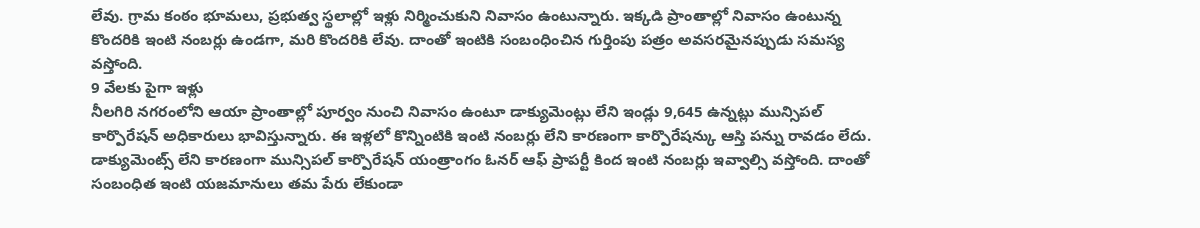లేవు. గ్రామ కంఠం భూమలు, ప్రభుత్వ స్థలాల్లో ఇళ్లు నిర్మించుకుని నివాసం ఉంటున్నారు. ఇక్కడి ప్రాంతాల్లో నివాసం ఉంటున్న కొందరికి ఇంటి నంబర్లు ఉండగా, మరి కొందరికి లేవు. దాంతో ఇంటికి సంబంధించిన గుర్తింపు పత్రం అవసరమైనప్పుడు సమస్య వస్తోంది.
9 వేలకు పైగా ఇళ్లు
నీలగిరి నగరంలోని ఆయా ప్రాంతాల్లో పూర్వం నుంచి నివాసం ఉంటూ డాక్యుమెంట్లు లేని ఇండ్లు 9,645 ఉన్నట్లు మున్సిపల్ కార్పొరేషన్ అధికారులు భావిస్తున్నారు. ఈ ఇళ్లలో కొన్నింటికి ఇంటి నంబర్లు లేని కారణంగా కార్పొరేషన్కు ఆస్తి పన్ను రావడం లేదు. డాక్యుమెంట్స్ లేని కారణంగా మున్సిపల్ కార్పొరేషన్ యంత్రాంగం ఓనర్ ఆఫ్ ప్రాపర్టీ కింద ఇంటి నంబర్లు ఇవ్వాల్సి వస్తోంది. దాంతో సంబంధిత ఇంటి యజమానులు తమ పేరు లేకుండా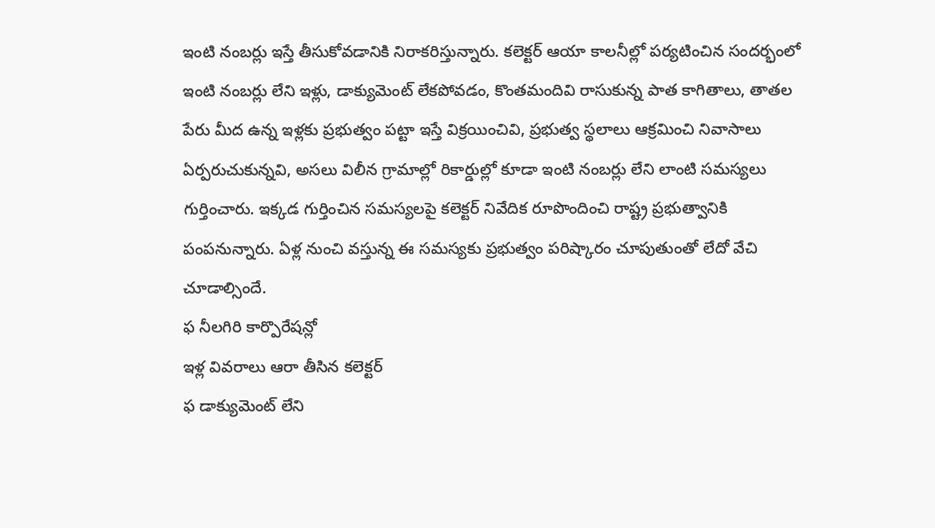ఇంటి నంబర్లు ఇస్తే తీసుకోవడానికి నిరాకరిస్తున్నారు. కలెక్టర్ ఆయా కాలనీల్లో పర్యటించిన సందర్భంలో ఇంటి నంబర్లు లేని ఇళ్లు, డాక్యుమెంట్ లేకపోవడం, కొంతమందివి రాసుకున్న పాత కాగితాలు, తాతల పేరు మీద ఉన్న ఇళ్లకు ప్రభుత్వం పట్టా ఇస్తే విక్రయించివి, ప్రభుత్వ స్థలాలు ఆక్రమించి నివాసాలు ఏర్పరుచుకున్నవి, అసలు విలీన గ్రామాల్లో రికార్డుల్లో కూడా ఇంటి నంబర్లు లేని లాంటి సమస్యలు గుర్తించారు. ఇక్కడ గుర్తించిన సమస్యలపై కలెక్టర్ నివేదిక రూపొందించి రాష్ట్ర ప్రభుత్వానికి పంపనున్నారు. ఏళ్ల నుంచి వస్తున్న ఈ సమస్యకు ప్రభుత్వం పరిష్కారం చూపుతుంతో లేదో వేచి చూడాల్సిందే.
ఫ నీలగిరి కార్పొరేషన్లో
ఇళ్ల వివరాలు ఆరా తీసిన కలెక్టర్
ఫ డాక్యుమెంట్ లేని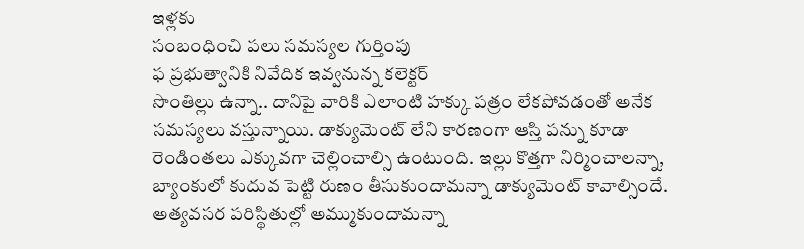ఇళ్లకు
సంబంధించి పలు సమస్యల గుర్తింపు
ఫ ప్రభుత్వానికి నివేదిక ఇవ్వనున్న కలెక్టర్
సొంతిల్లు ఉన్నా.. దానిపై వారికి ఎలాంటి హక్కు పత్రం లేకపోవడంతో అనేక సమస్యలు వస్తున్నాయి. డాక్యుమెంట్ లేని కారణంగా ఆస్తి పన్ను కూడా రెండింతలు ఎక్కువగా చెల్లించాల్సి ఉంటుంది. ఇల్లు కొత్తగా నిర్మించాలన్నా, బ్యాంకులో కుదువ పెట్టి రుణం తీసుకుందామన్నా డాక్యుమెంట్ కావాల్సిందే. అత్యవసర పరిస్థితుల్లో అమ్ముకుందామన్నా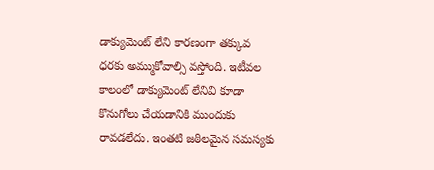డాక్యుమెంట్ లేని కారణంగా తక్కువ ధరకు అమ్ముకోవాల్సి వస్తోంది. ఇటీవల కాలంలో డాక్యుమెంట్ లేనివి కూడా కొనుగోలు చేయడానికి ముందుకు రావడలేదు. ఇంతటి జఠిలమైన సమస్యకు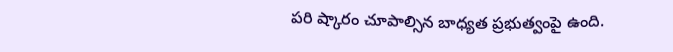పరి ష్కారం చూపాల్సిన బాధ్యత ప్రభుత్వంపై ఉంది.